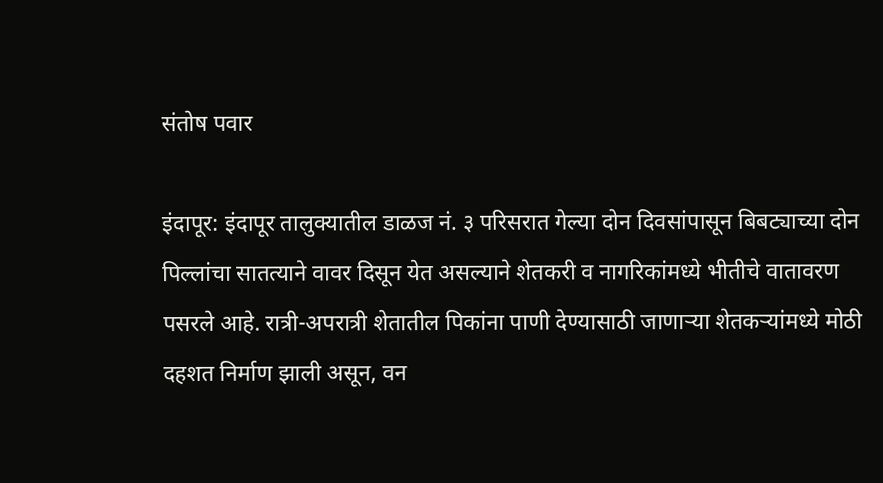संतोष पवार

इंदापूर: इंदापूर तालुक्यातील डाळज नं. ३ परिसरात गेल्या दोन दिवसांपासून बिबट्याच्या दोन पिल्लांचा सातत्याने वावर दिसून येत असल्याने शेतकरी व नागरिकांमध्ये भीतीचे वातावरण पसरले आहे. रात्री-अपरात्री शेतातील पिकांना पाणी देण्यासाठी जाणाऱ्या शेतकऱ्यांमध्ये मोठी दहशत निर्माण झाली असून, वन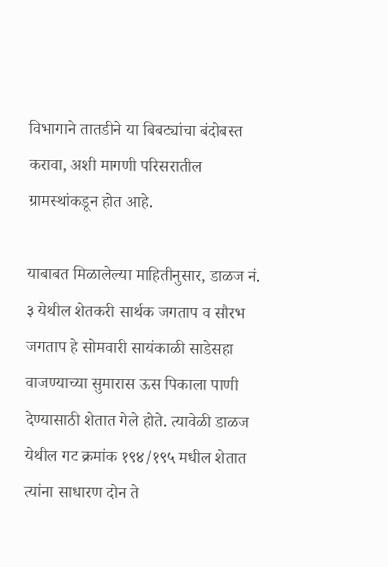विभागाने तातडीने या बिबट्यांचा बंदोबस्त करावा, अशी मागणी परिसरातील ग्रामस्थांकडून होत आहे.

याबाबत मिळालेल्या माहितीनुसार, डाळज नं. ३ येथील शेतकरी सार्थक जगताप व सौरभ जगताप हे सोमवारी सायंकाळी साडेसहा वाजण्याच्या सुमारास ऊस पिकाला पाणी देण्यासाठी शेतात गेले होते. त्यावेळी डाळज येथील गट क्रमांक १९४/१९५ मधील शेतात त्यांना साधारण दोन ते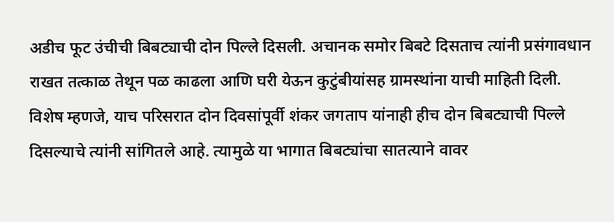अडीच फूट उंचीची बिबट्याची दोन पिल्ले दिसली. अचानक समोर बिबटे दिसताच त्यांनी प्रसंगावधान राखत तत्काळ तेथून पळ काढला आणि घरी येऊन कुटुंबीयांसह ग्रामस्थांना याची माहिती दिली.
विशेष म्हणजे, याच परिसरात दोन दिवसांपूर्वी शंकर जगताप यांनाही हीच दोन बिबट्याची पिल्ले दिसल्याचे त्यांनी सांगितले आहे. त्यामुळे या भागात बिबट्यांचा सातत्याने वावर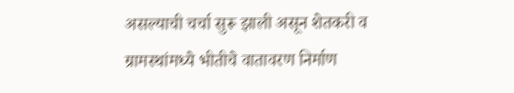असल्याची चर्चा सुरू झाली असून शेतकरी व ग्रामस्थांमध्ये भीतीचे वातावरण निर्माण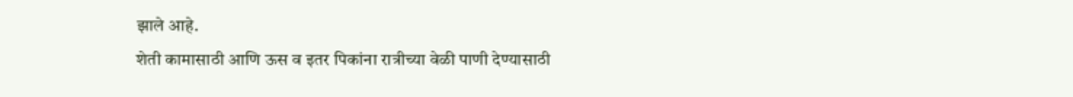झाले आहे.
शेती कामासाठी आणि ऊस व इतर पिकांना रात्रीच्या वेळी पाणी देण्यासाठी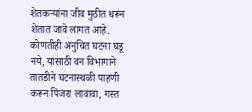शेतकऱ्यांना जीव मुठीत धरून शेतात जावे लागत आहे. कोणतीही अनुचित घटना घडू नये, यासाठी वन विभागाने तातडीने घटनास्थळी पाहणी करून पिंजरा लावावा, गस्त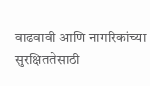वाढवावी आणि नागरिकांच्या सुरक्षिततेसाठी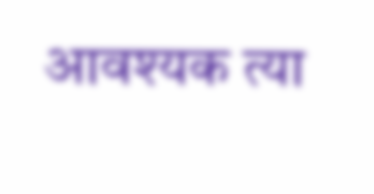आवश्यक त्या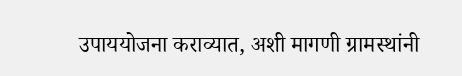उपाययोजना कराव्यात, अशी मागणी ग्रामस्थांनी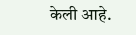केली आहे.